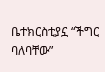ቤተክርስቲያኗ “ችግር ባለባቸው”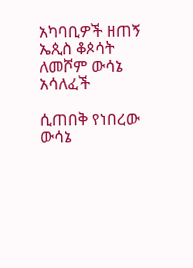አካባቢዎች ዘጠኝ ኤጲስ ቆጶሳት ለመሾም ውሳኔ አሳለፈች

ሲጠበቅ የነበረው ውሳኔ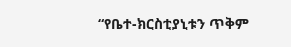“የቤተ-ክርስቲያኒቱን ጥቅም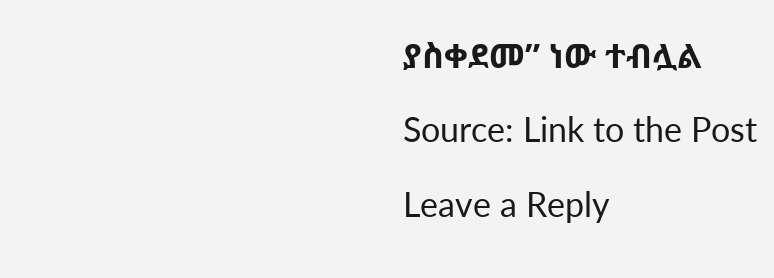ያስቀደመ” ነው ተብሏል

Source: Link to the Post

Leave a Reply